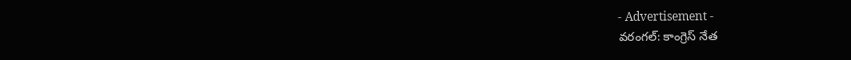- Advertisement -
వరంగల్: కాంగ్రెస్ నేత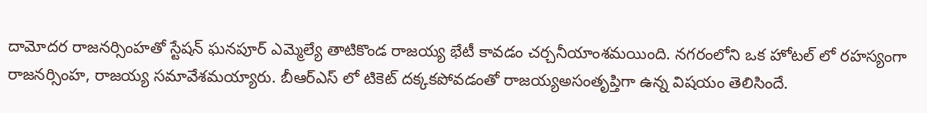దామోదర రాజనర్సింహతో స్టేషన్ ఘనపూర్ ఎమ్మెల్యే తాటికొండ రాజయ్య భేటీ కావడం చర్చనీయాంశమయింది. నగరంలోని ఒక హోటల్ లో రహస్యంగా రాజనర్సింహ, రాజయ్య సమావేశమయ్యారు. బీఆర్ఎస్ లో టికెట్ దక్కకపోవడంతో రాజయ్యఅసంతృప్తిగా ఉన్న విషయం తెలిసిందే.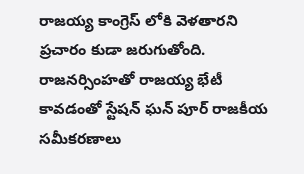రాజయ్య కాంగ్రెస్ లోకి వెళతారని ప్రచారం కుడా జరుగుతోంది. రాజనర్సింహతో రాజయ్య భేటీ కావడంతో స్టేషన్ ఘన్ పూర్ రాజకీయ సమీకరణాలు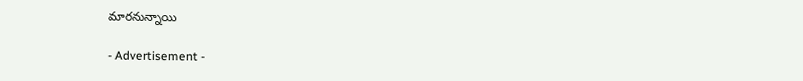మారనున్నాయి

- Advertisement -